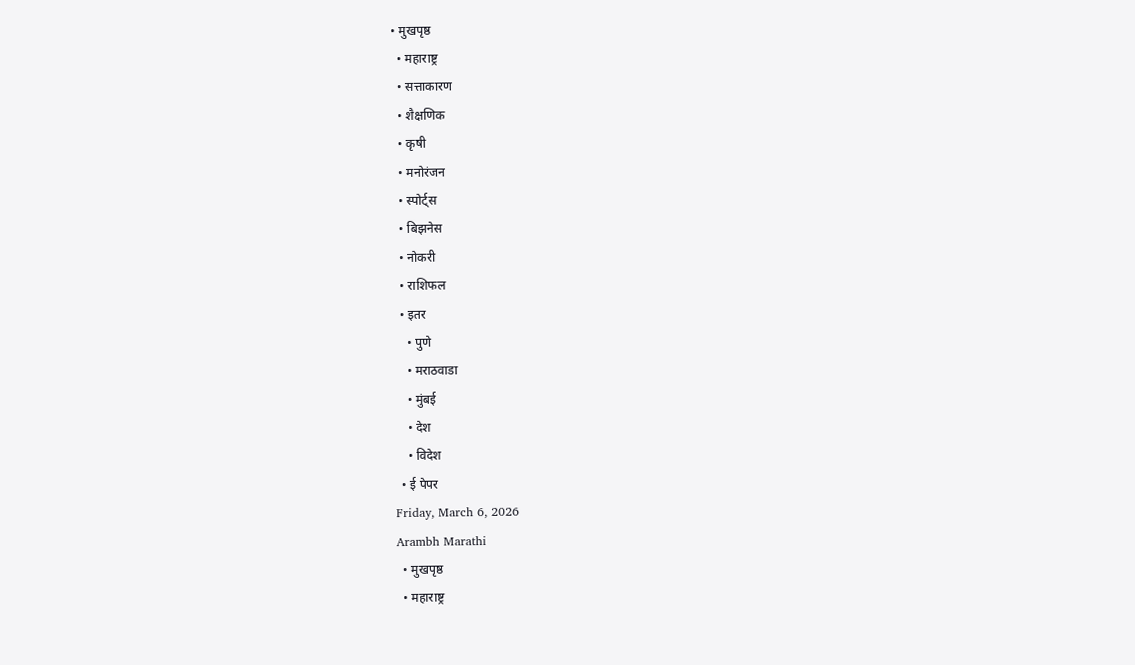• मुखपृष्ठ
  • महाराष्ट्र
  • सत्ताकारण
  • शैक्षणिक
  • कृषी
  • मनोरंजन
  • स्पोर्ट्स
  • बिझनेस
  • नोकरी
  • राशिफल
  • इतर
    • पुणे
    • मराठवाडा
    • मुंबई
    • देश
    • विदेश
  • ई पेपर
Friday, March 6, 2026
Arambh Marathi
  • मुखपृष्ठ
  • महाराष्ट्र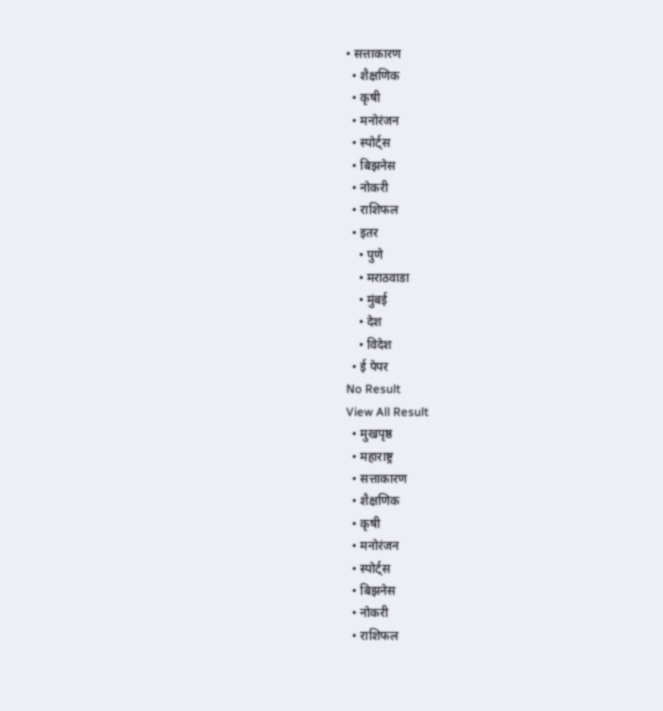• सत्ताकारण
  • शैक्षणिक
  • कृषी
  • मनोरंजन
  • स्पोर्ट्स
  • बिझनेस
  • नोकरी
  • राशिफल
  • इतर
    • पुणे
    • मराठवाडा
    • मुंबई
    • देश
    • विदेश
  • ई पेपर
No Result
View All Result
  • मुखपृष्ठ
  • महाराष्ट्र
  • सत्ताकारण
  • शैक्षणिक
  • कृषी
  • मनोरंजन
  • स्पोर्ट्स
  • बिझनेस
  • नोकरी
  • राशिफल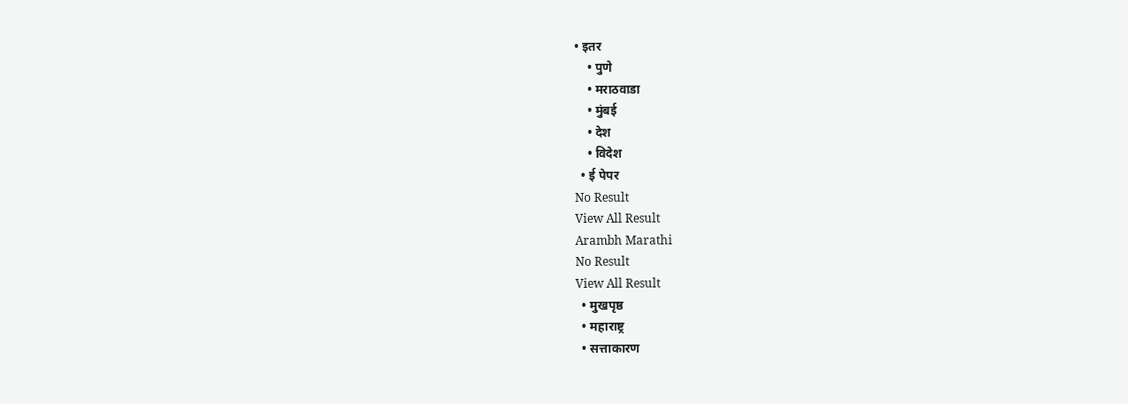• इतर
    • पुणे
    • मराठवाडा
    • मुंबई
    • देश
    • विदेश
  • ई पेपर
No Result
View All Result
Arambh Marathi
No Result
View All Result
  • मुखपृष्ठ
  • महाराष्ट्र
  • सत्ताकारण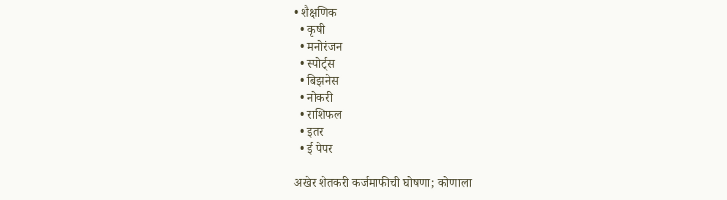• शैक्षणिक
  • कृषी
  • मनोरंजन
  • स्पोर्ट्स
  • बिझनेस
  • नोकरी
  • राशिफल
  • इतर
  • ई पेपर

अखेर शेतकरी कर्जमाफीची घोषणा; कोणाला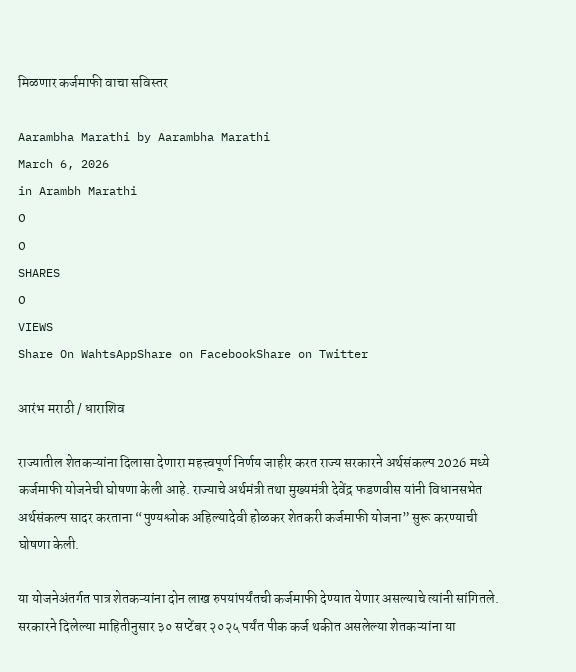मिळणार कर्जमाफी वाचा सविस्तर

Aarambha Marathi by Aarambha Marathi
March 6, 2026
in Arambh Marathi
0
0
SHARES
0
VIEWS
Share On WahtsAppShare on FacebookShare on Twitter

आरंभ मराठी / धाराशिव

राज्यातील शेतकऱ्यांना दिलासा देणारा महत्त्वपूर्ण निर्णय जाहीर करत राज्य सरकारने अर्थसंकल्प 2026 मध्ये कर्जमाफी योजनेची घोषणा केली आहे. राज्याचे अर्थमंत्री तथा मुख्यमंत्री देवेंद्र फडणवीस यांनी विधानसभेत अर्थसंकल्प सादर करताना “पुण्यश्लोक अहिल्यादेवी होळकर शेतकरी कर्जमाफी योजना” सुरू करण्याची घोषणा केली.

या योजनेअंतर्गत पात्र शेतकऱ्यांना दोन लाख रुपयांपर्यंतची कर्जमाफी देण्यात येणार असल्याचे त्यांनी सांगितले. सरकारने दिलेल्या माहितीनुसार ३० सप्टेंबर २०२५ पर्यंत पीक कर्ज थकीत असलेल्या शेतकऱ्यांना या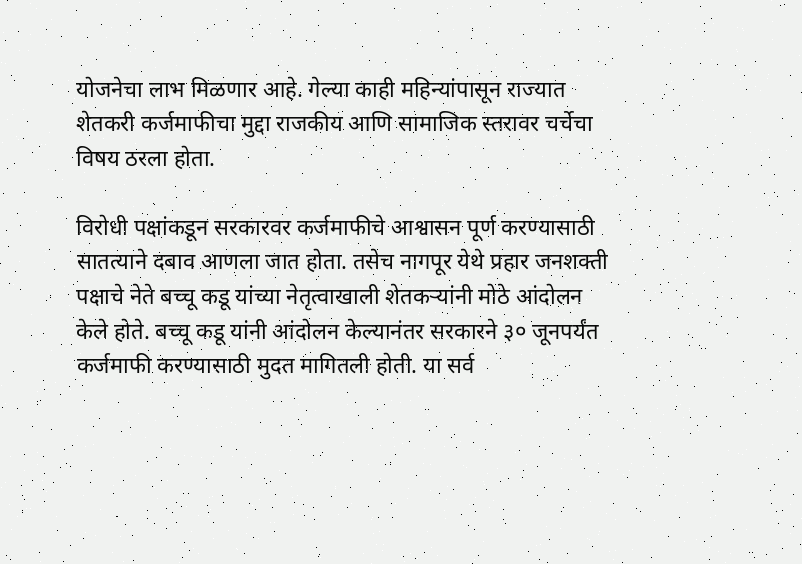योजनेचा लाभ मिळणार आहे. गेल्या काही महिन्यांपासून राज्यात शेतकरी कर्जमाफीचा मुद्दा राजकीय आणि सामाजिक स्तरावर चर्चेचा विषय ठरला होता.

विरोधी पक्षांकडून सरकारवर कर्जमाफीचे आश्वासन पूर्ण करण्यासाठी सातत्याने दबाव आणला जात होता. तसेच नागपूर येथे प्रहार जनशक्ती पक्षाचे नेते बच्चू कडू यांच्या नेतृत्वाखाली शेतकऱ्यांनी मोठे आंदोलन केले होते. बच्चू कडू यांनी आंदोलन केल्यानंतर सरकारने ३० जूनपर्यंत कर्जमाफी करण्यासाठी मुदत मागितली होती. या सर्व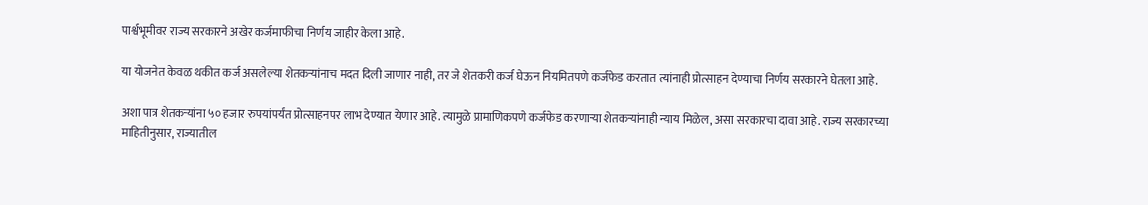पार्श्वभूमीवर राज्य सरकारने अखेर कर्जमाफीचा निर्णय जाहीर केला आहे.

या योजनेत केवळ थकीत कर्ज असलेल्या शेतकऱ्यांनाच मदत दिली जाणार नाही, तर जे शेतकरी कर्ज घेऊन नियमितपणे कर्जफेड करतात त्यांनाही प्रोत्साहन देण्याचा निर्णय सरकारने घेतला आहे.

अशा पात्र शेतकऱ्यांना ५० हजार रुपयांपर्यंत प्रोत्साहनपर लाभ देण्यात येणार आहे. त्यामुळे प्रामाणिकपणे कर्जफेड करणाऱ्या शेतकऱ्यांनाही न्याय मिळेल, असा सरकारचा दावा आहे. राज्य सरकारच्या माहितीनुसार, राज्यातील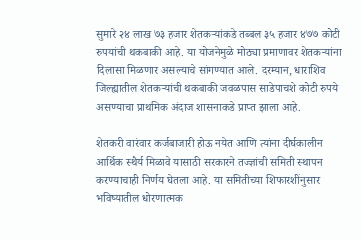सुमारे २४ लाख ७३ हजार शेतकऱ्यांकडे तब्बल ३५ हजार ४७७ कोटी रुपयांची थकबाकी आहे. या योजनेमुळे मोठ्या प्रमाणावर शेतकऱ्यांना दिलासा मिळणार असल्याचे सांगण्यात आले. दरम्यान, धाराशिव जिल्ह्यातील शेतकऱ्यांची थकबाकी जवळपास साडेपाचशे कोटी रुपये असण्याचा प्राथमिक अंदाज शासनाकडे प्राप्त झाला आहे.

शेतकरी वारंवार कर्जबाजारी होऊ नयेत आणि त्यांना दीर्घकालीन आर्थिक स्थैर्य मिळावे यासाठी सरकारने तज्ज्ञांची समिती स्थापन करण्याचाही निर्णय घेतला आहे. या समितीच्या शिफारशींनुसार भविष्यातील धोरणात्मक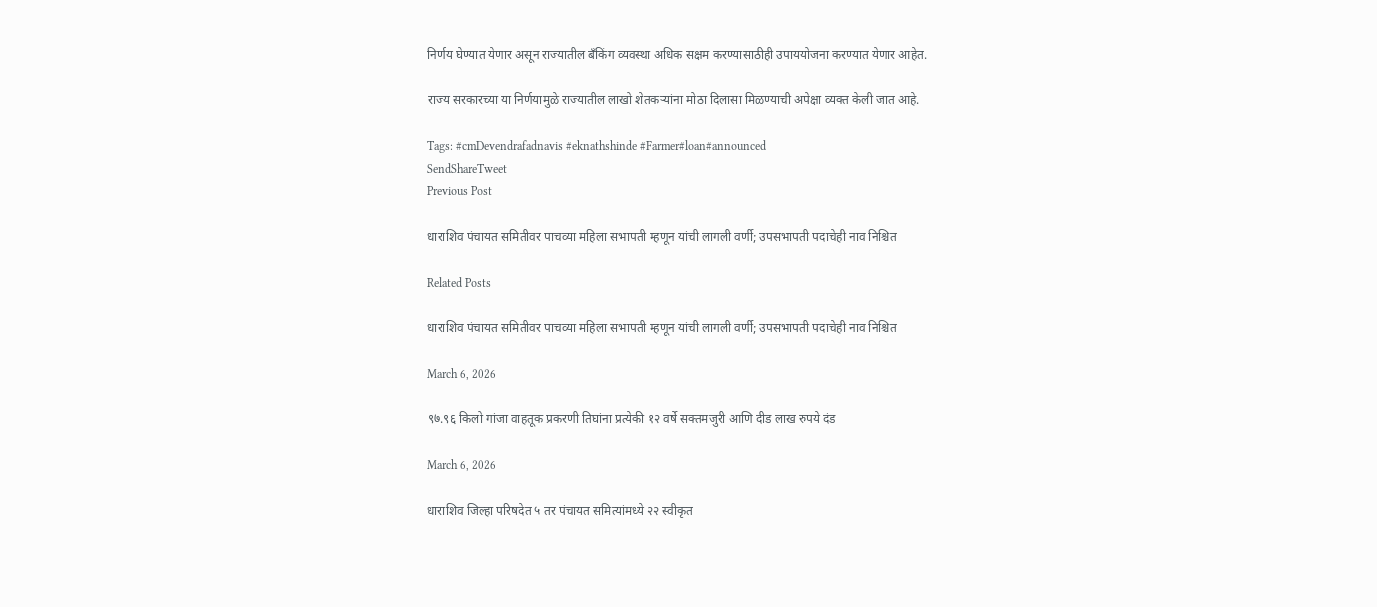निर्णय घेण्यात येणार असून राज्यातील बँकिंग व्यवस्था अधिक सक्षम करण्यासाठीही उपाययोजना करण्यात येणार आहेत.

राज्य सरकारच्या या निर्णयामुळे राज्यातील लाखो शेतकऱ्यांना मोठा दिलासा मिळण्याची अपेक्षा व्यक्त केली जात आहे.

Tags: #cmDevendrafadnavis #eknathshinde #Farmer#loan#announced
SendShareTweet
Previous Post

धाराशिव पंचायत समितीवर पाचव्या महिला सभापती म्हणून यांची लागली वर्णी; उपसभापती पदाचेही नाव निश्चित

Related Posts

धाराशिव पंचायत समितीवर पाचव्या महिला सभापती म्हणून यांची लागली वर्णी; उपसभापती पदाचेही नाव निश्चित

March 6, 2026

९७.९६ किलो गांजा वाहतूक प्रकरणी तिघांना प्रत्येकी १२ वर्षे सक्तमजुरी आणि दीड लाख रुपये दंड

March 6, 2026

धाराशिव जिल्हा परिषदेत ५ तर पंचायत समित्यांमध्ये २२ स्वीकृत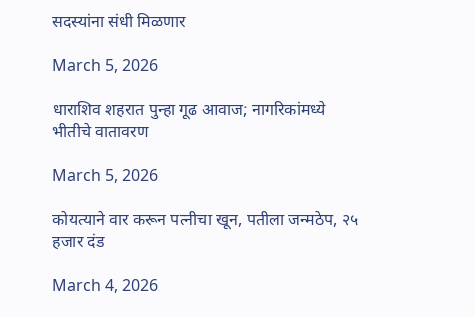सदस्यांना संधी मिळणार

March 5, 2026

धाराशिव शहरात पुन्हा गूढ आवाज; नागरिकांमध्ये भीतीचे वातावरण

March 5, 2026

कोयत्याने वार करून पत्नीचा खून, पतीला जन्मठेप, २५ हजार दंड

March 4, 2026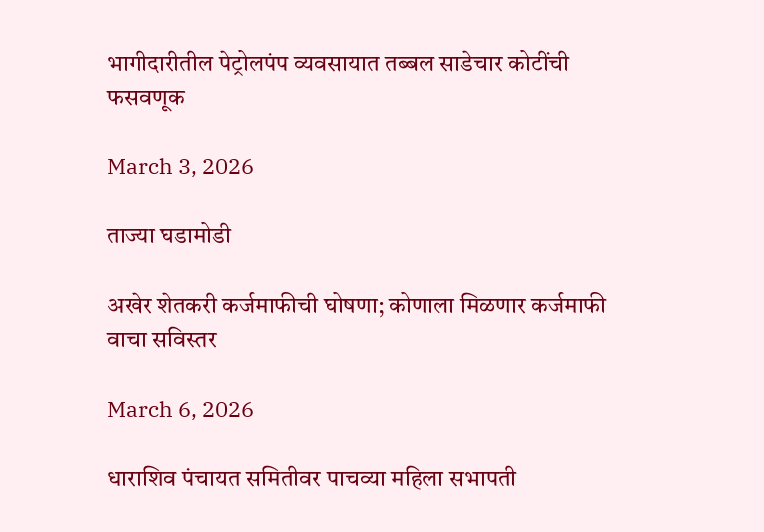भागीदारीतील पेट्रोलपंप व्यवसायात तब्बल साडेचार कोटींची फसवणूक

March 3, 2026

ताज्या घडामोडी

अखेर शेतकरी कर्जमाफीची घोषणा; कोणाला मिळणार कर्जमाफी वाचा सविस्तर

March 6, 2026

धाराशिव पंचायत समितीवर पाचव्या महिला सभापती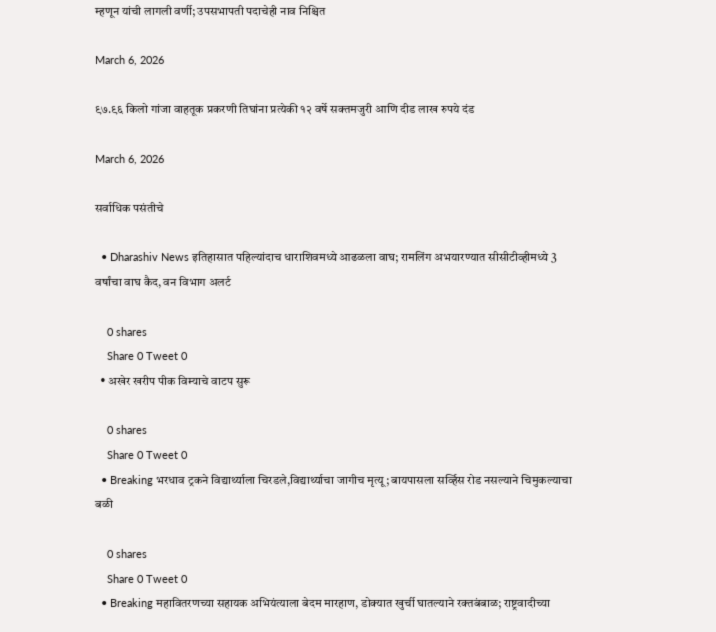म्हणून यांची लागली वर्णी; उपसभापती पदाचेही नाव निश्चित

March 6, 2026

९७.९६ किलो गांजा वाहतूक प्रकरणी तिघांना प्रत्येकी १२ वर्षे सक्तमजुरी आणि दीड लाख रुपये दंड

March 6, 2026

सर्वाधिक पसंतीचे

  • Dharashiv News इतिहासात पहिल्यांदाच धाराशिवमध्ये आढळला वाघ; रामलिंग अभयारण्यात सीसीटीव्हीमध्ये 3 वर्षांचा वाघ कैद, वन विभाग अलर्ट

    0 shares
    Share 0 Tweet 0
  • अखेर खरीप पीक विम्याचे वाटप सुरू

    0 shares
    Share 0 Tweet 0
  • Breaking भरधाव ट्रकने विद्यार्थ्याला चिरडले,विद्यार्थ्याचा जागीच मृत्यू; बायपासला सर्व्हिस रोड नसल्याने चिमुकल्याचा बळी

    0 shares
    Share 0 Tweet 0
  • Breaking महावितरणच्या सहायक अभियंत्याला बेदम मारहाण, डोक्यात खुर्ची घातल्याने रक्तबंबाळ; राष्ट्रवादीच्या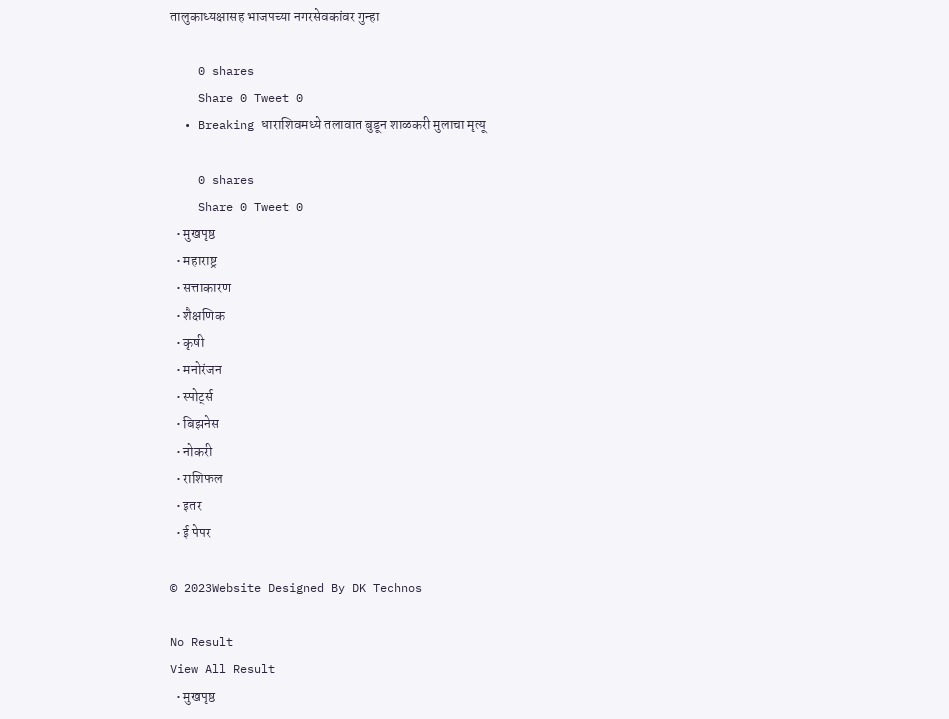तालुकाध्यक्षासह भाजपच्या नगरसेवकांवर गुन्हा

    0 shares
    Share 0 Tweet 0
  • Breaking धाराशिवमध्ये तलावात बुडून शाळकरी मुलाचा मृत्यू

    0 shares
    Share 0 Tweet 0
  • मुखपृष्ठ
  • महाराष्ट्र
  • सत्ताकारण
  • शैक्षणिक
  • कृषी
  • मनोरंजन
  • स्पोर्ट्स
  • बिझनेस
  • नोकरी
  • राशिफल
  • इतर
  • ई पेपर

© 2023Website Designed By DK Technos

No Result
View All Result
  • मुखपृष्ठ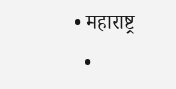• महाराष्ट्र
  •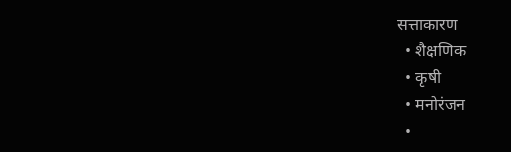सत्ताकारण
  • शैक्षणिक
  • कृषी
  • मनोरंजन
  •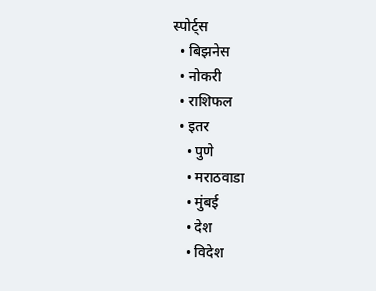स्पोर्ट्स
  • बिझनेस
  • नोकरी
  • राशिफल
  • इतर
    • पुणे
    • मराठवाडा
    • मुंबई
    • देश
    • विदेश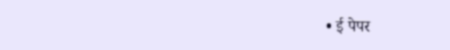• ई पेपर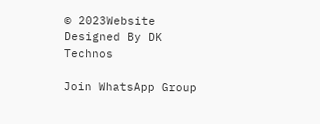© 2023Website Designed By DK Technos

Join WhatsApp Group